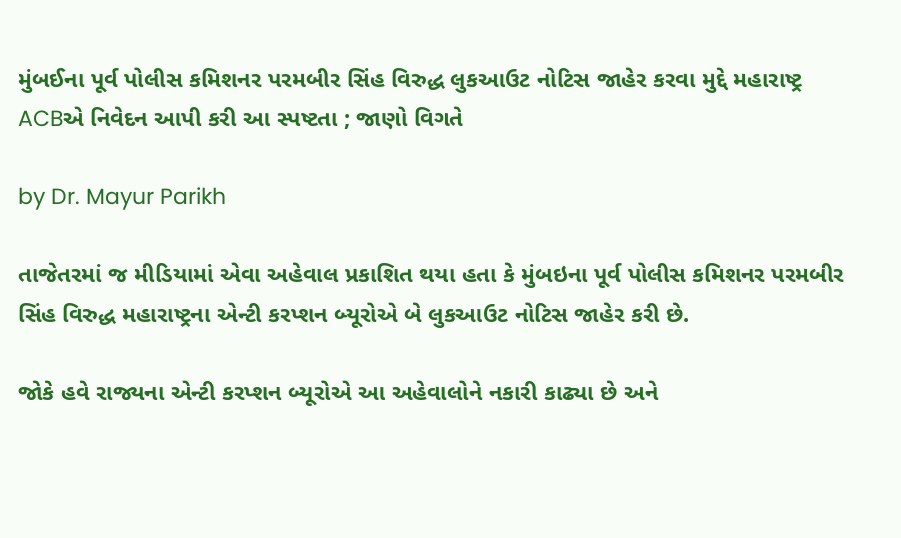મુંબઈના પૂર્વ પોલીસ કમિશનર પરમબીર સિંહ વિરુદ્ધ લુકઆઉટ નોટિસ જાહેર કરવા મુદ્દે મહારાષ્ટ્ર ACBએ નિવેદન આપી કરી આ સ્પષ્ટતા ; જાણો વિગતે

by Dr. Mayur Parikh

તાજેતરમાં જ મીડિયામાં એવા અહેવાલ પ્રકાશિત થયા હતા કે મુંબઇના પૂર્વ પોલીસ કમિશનર પરમબીર સિંહ વિરુદ્ધ મહારાષ્ટ્રના એન્ટી કરપ્શન બ્યૂરોએ બે લુકઆઉટ નોટિસ જાહેર કરી છે.

જોકે હવે રાજ્યના એન્ટી કરપ્શન બ્યૂરોએ આ અહેવાલોને નકારી કાઢ્યા છે અને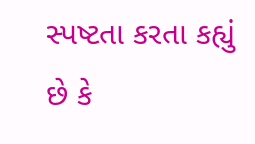સ્પષ્ટતા કરતા કહ્યું છે કે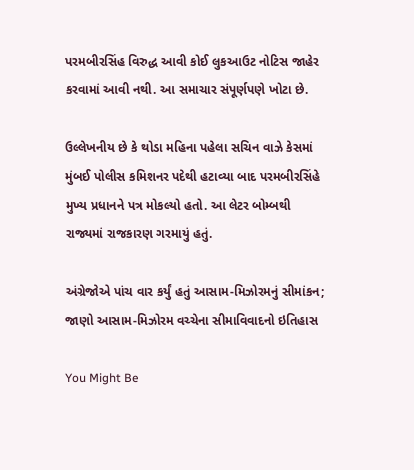પરમબીરસિંહ વિરુદ્ધ આવી કોઈ લુકઆઉટ નોટિસ જાહેર કરવામાં આવી નથી. આ સમાચાર સંપૂર્ણપણે ખોટા છે.

ઉલ્લેખનીય છે કે થોડા મહિના પહેલા સચિન વાઝે કેસમાં મુંબઈ પોલીસ કમિશનર પદેથી હટાવ્યા બાદ પરમબીરસિંહે મુખ્ય પ્રધાનને પત્ર મોકલ્યો હતો. આ લેટર બોમ્બથી રાજ્યમાં રાજકારણ ગરમાયું હતું.

અંગ્રેજોએ પાંચ વાર કર્યું હતું આસામ-મિઝોરમનું સીમાંકન; જાણો આસામ-મિઝોરમ વચ્ચેના સીમાવિવાદનો ઇતિહાસ

You Might Be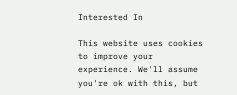Interested In

This website uses cookies to improve your experience. We'll assume you're ok with this, but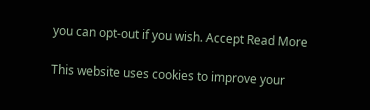you can opt-out if you wish. Accept Read More

This website uses cookies to improve your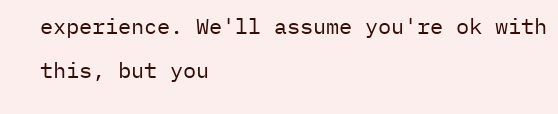experience. We'll assume you're ok with this, but you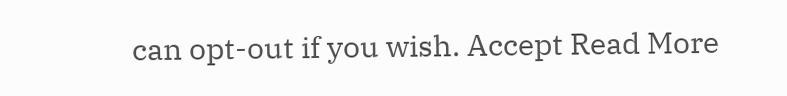can opt-out if you wish. Accept Read More